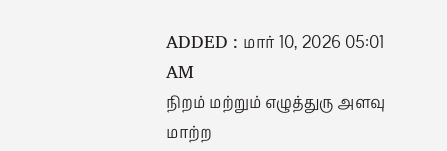ADDED : மார் 10, 2026 05:01 AM
நிறம் மற்றும் எழுத்துரு அளவு மாற்ற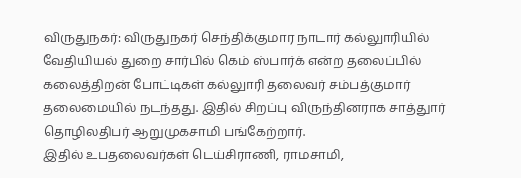விருதுநகர்: விருதுநகர் செந்திக்குமார நாடார் கல்லுாரியில் வேதியியல் துறை சார்பில் கெம் ஸ்பார்க் என்ற தலைப்பில் கலைத்திறன் போட்டிகள் கல்லுாரி தலைவர் சம்பத்குமார் தலைமையில் நடந்தது. இதில் சிறப்பு விருந்தினராக சாத்துார் தொழிலதிபர் ஆறுமுகசாமி பங்கேற்றார்.
இதில் உபதலைவர்கள் டெய்சிராணி, ராமசாமி,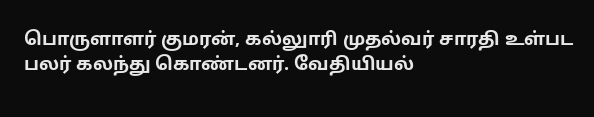பொருளாளர் குமரன், கல்லுாரி முதல்வர் சாரதி உள்பட பலர் கலந்து கொண்டனர். வேதியியல்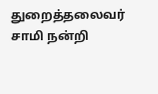துறைத்தலைவர் சாமி நன்றி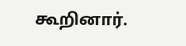கூறினார்.